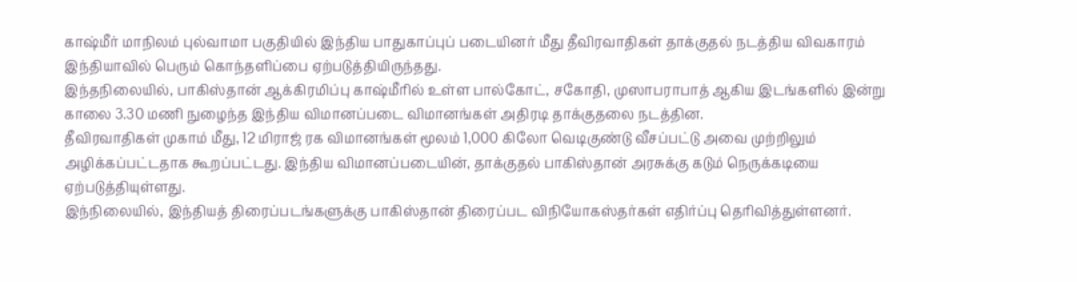காஷ்மீர் மாநிலம் புல்வாமா பகுதியில் இந்திய பாதுகாப்புப் படையினர் மீது தீவிரவாதிகள் தாக்குதல் நடத்திய விவகாரம் இந்தியாவில் பெரும் கொந்தளிப்பை ஏற்படுத்தியிருந்தது.
இந்தநிலையில், பாகிஸ்தான் ஆக்கிரமிப்பு காஷ்மீரில் உள்ள பால்கோட், சகோதி, முஸாபராபாத் ஆகிய இடங்களில் இன்று காலை 3.30 மணி நுழைந்த இந்திய விமானப்படை விமானங்கள் அதிரடி தாக்குதலை நடத்தின.
தீவிரவாதிகள் முகாம் மீது, 12 மிராஜ் ரக விமானங்கள் மூலம் 1,000 கிலோ வெடிகுண்டு வீசப்பட்டு அவை முற்றிலும் அழிக்கப்பட்டதாக கூறப்பட்டது. இந்திய விமானப்படையின், தாக்குதல் பாகிஸ்தான் அரசுக்கு கடும் நெருக்கடியை ஏற்படுத்தியுள்ளது.
இந்நிலையில், இந்தியத் திரைப்படங்களுக்கு பாகிஸ்தான் திரைப்பட விநியோகஸ்தர்கள் எதிர்ப்பு தெரிவித்துள்ளனர்.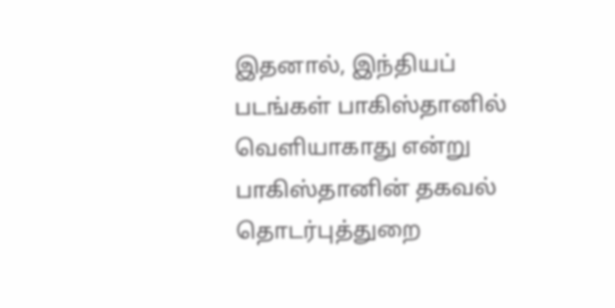இதனால், இந்தியப் படங்கள் பாகிஸ்தானில் வெளியாகாது என்று பாகிஸ்தானின் தகவல் தொடர்புத்துறை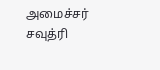அமைச்சர் சவுத்ரி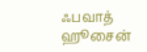ஃபவாத் ஹூசைன்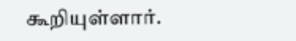கூறியுள்ளார்.